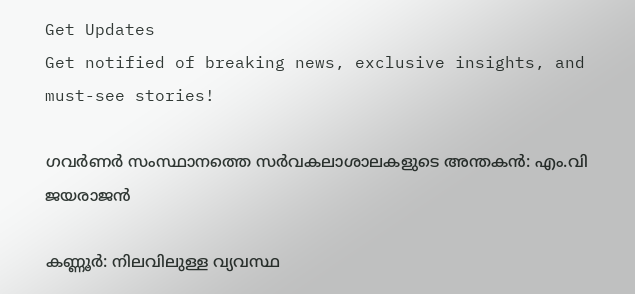Get Updates
Get notified of breaking news, exclusive insights, and must-see stories!

ഗവര്‍ണര്‍ സംസ്ഥാനത്തെ സര്‍വകലാശാലകളുടെ അന്തകന്‍: എം.വി ജയരാജന്‍

കണ്ണൂര്‍: നിലവിലുള്ള വ്യവസ്ഥ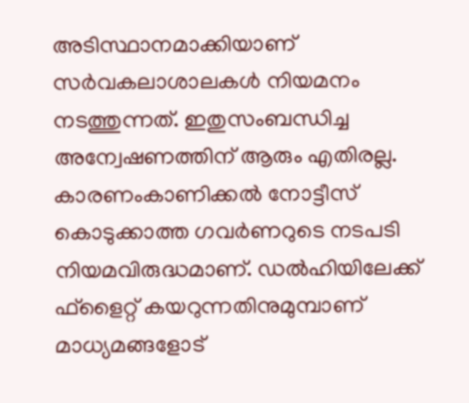അടിസ്ഥാനമാക്കിയാണ് സര്‍വകലാശാലകള്‍ നിയമനം നടത്തുന്നത്. ഇതുസംബന്ധിച്ച അന്വേഷണത്തിന് ആരും എതിരല്ല. കാരണംകാണിക്കല്‍ നോട്ടീസ് കൊടുക്കാത്ത ഗവര്‍ണറുടെ നടപടി നിയമവിരുദ്ധമാണ്. ഡല്‍ഹിയിലേക്ക് ഫ്‌ളൈറ്റ് കയറുന്നതിനുമുമ്പാണ് മാധ്യമങ്ങളോട്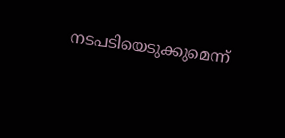നടപടിയെടുക്കുമെന്ന്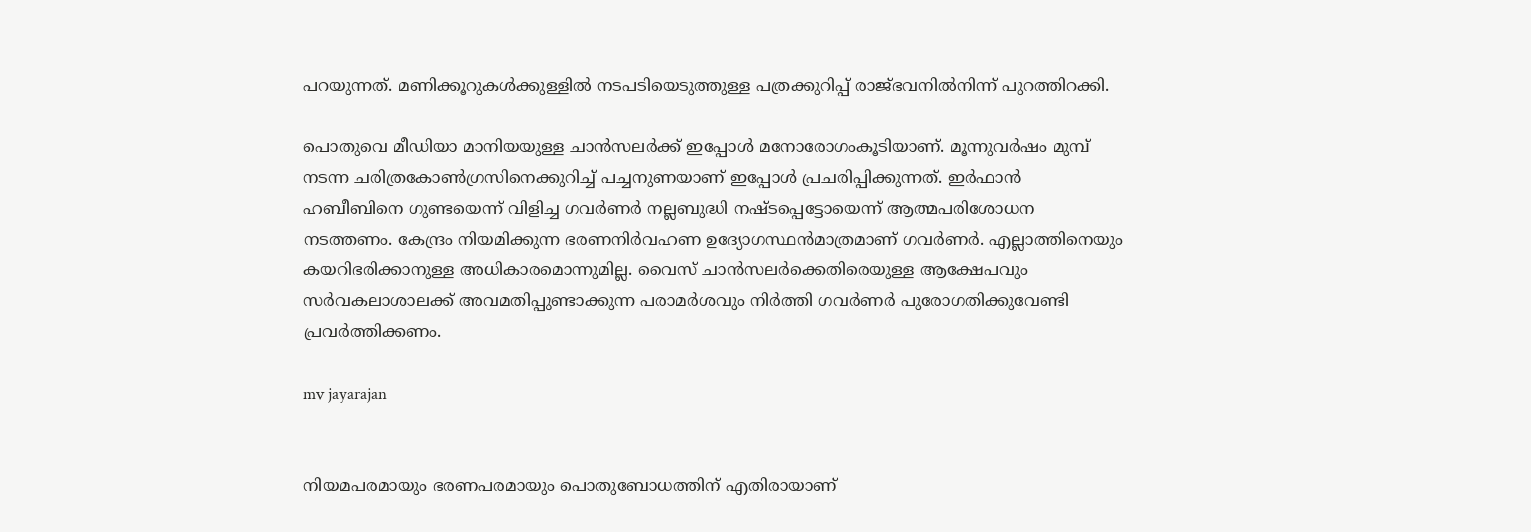പറയുന്നത്. മണിക്കൂറുകള്‍ക്കുള്ളില്‍ നടപടിയെടുത്തുള്ള പത്രക്കുറിപ്പ് രാജ്ഭവനില്‍നിന്ന് പുറത്തിറക്കി.

പൊതുവെ മീഡിയാ മാനിയയുള്ള ചാന്‍സലര്‍ക്ക് ഇപ്പോള്‍ മനോരോഗംകൂടിയാണ്. മൂന്നുവര്‍ഷം മുമ്പ് നടന്ന ചരിത്രകോണ്‍ഗ്രസിനെക്കുറിച്ച് പച്ചനുണയാണ് ഇപ്പോള്‍ പ്രചരിപ്പിക്കുന്നത്. ഇര്‍ഫാന്‍ ഹബീബിനെ ഗുണ്ടയെന്ന് വിളിച്ച ഗവര്‍ണര്‍ നല്ലബുദ്ധി നഷ്ടപ്പെട്ടോയെന്ന് ആത്മപരിശോധന നടത്തണം. കേന്ദ്രം നിയമിക്കുന്ന ഭരണനിര്‍വഹണ ഉദ്യോഗസ്ഥന്‍മാത്രമാണ് ഗവര്‍ണര്‍. എല്ലാത്തിനെയും കയറിഭരിക്കാനുള്ള അധികാരമൊന്നുമില്ല. വൈസ് ചാന്‍സലര്‍ക്കെതിരെയുള്ള ആക്ഷേപവും സര്‍വകലാശാലക്ക് അവമതിപ്പുണ്ടാക്കുന്ന പരാമര്‍ശവും നിര്‍ത്തി ഗവര്‍ണര്‍ പുരോഗതിക്കുവേണ്ടി പ്രവര്‍ത്തിക്കണം.

mv jayarajan


നിയമപരമായും ഭരണപരമായും പൊതുബോധത്തിന് എതിരായാണ്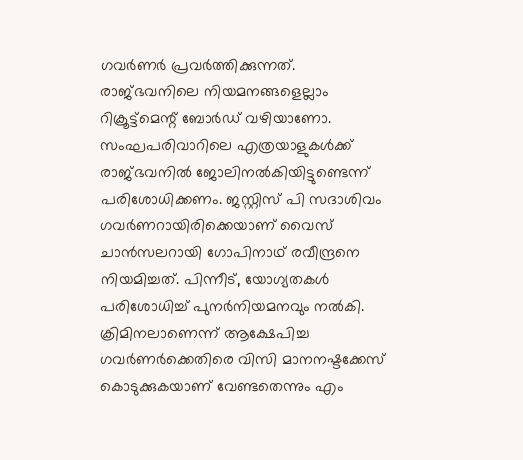ഗവര്‍ണര്‍ പ്രവര്‍ത്തിക്കുന്നത്. രാജ്ഭവനിലെ നിയമനങ്ങളെല്ലാം റിക്രൂട്ട്‌മെന്റ് ബോര്‍ഡ് വഴിയാണോ. സംഘപരിവാറിലെ എത്രയാളുകള്‍ക്ക് രാജ്ഭവനില്‍ ജോലിനല്‍കിയിട്ടുണ്ടെന്ന് പരിശോധിക്കണം. ജസ്റ്റിസ് പി സദാശിവം ഗവര്‍ണറായിരിക്കെയാണ് വൈസ് ചാന്‍സലറായി ഗോപിനാഥ് രവീന്ദ്രനെ നിയമിച്ചത്. പിന്നീട്, യോഗ്യതകള്‍ പരിശോധിച്ച് പുനര്‍നിയമനവും നല്‍കി. ക്രിമിനലാണെന്ന് ആക്ഷേപിച്ച ഗവര്‍ണര്‍ക്കെതിരെ വിസി മാനനഷ്ടക്കേസ് കൊടുക്കുകയാണ് വേണ്ടതെന്നും എം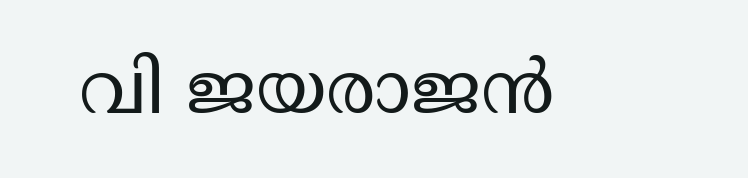വി ജയരാജന്‍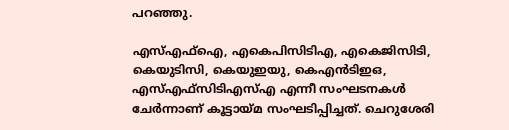പറഞ്ഞു.

എസ്എഫ്‌ഐ, എകെപിസിടിഎ, എകെജിസിടി, കെയുടിസി, കെയുഇയു, കെഎന്‍ടിഇഒ, എസ്എഫ്‌സിടിഎസ്എ എന്നീ സംഘടനകള്‍ ചേര്‍ന്നാണ് കൂട്ടായ്മ സംഘടിപ്പിച്ചത്. ചെറുശേരി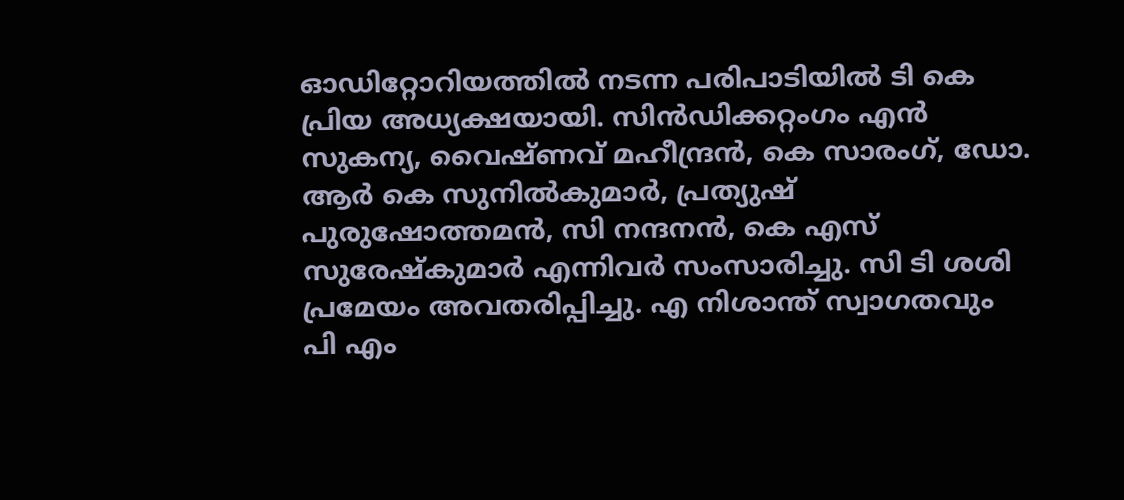ഓഡിറ്റോറിയത്തില്‍ നടന്ന പരിപാടിയില്‍ ടി കെ പ്രിയ അധ്യക്ഷയായി. സിന്‍ഡിക്കറ്റംഗം എന്‍ സുകന്യ, വൈഷ്ണവ് മഹീന്ദ്രന്‍, കെ സാരംഗ്, ഡോ. ആര്‍ കെ സുനില്‍കുമാര്‍, പ്രത്യുഷ് പുരുഷോത്തമന്‍, സി നന്ദനന്‍, കെ എസ് സുരേഷ്‌കുമാര്‍ എന്നിവര്‍ സംസാരിച്ചു. സി ടി ശശി പ്രമേയം അവതരിപ്പിച്ചു. എ നിശാന്ത് സ്വാഗതവും പി എം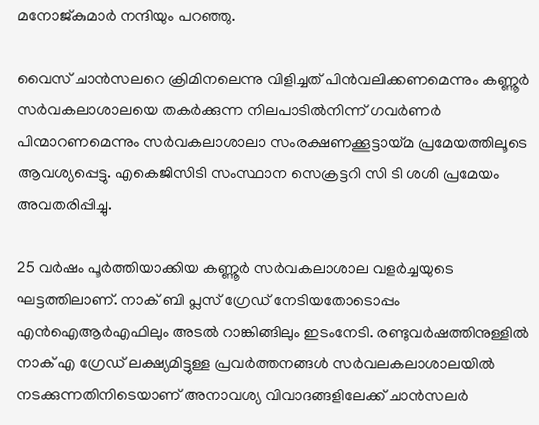മനോജ്കുമാര്‍ നന്ദിയും പറഞ്ഞു.

വൈസ് ചാന്‍സലറെ ക്രിമിനലെന്നു വിളിച്ചത് പിന്‍വലിക്കണമെന്നും കണ്ണൂര്‍ സര്‍വകലാശാലയെ തകര്‍ക്കുന്ന നിലപാടില്‍നിന്ന് ഗവര്‍ണര്‍ പിന്മാറണമെന്നും സര്‍വകലാശാലാ സംരക്ഷണക്കൂട്ടായ്മ പ്രമേയത്തിലൂടെ ആവശ്യപ്പെട്ടു. എകെജിസിടി സംസ്ഥാന സെക്രട്ടറി സി ടി ശശി പ്രമേയം അവതരിപ്പിച്ചു.

25 വര്‍ഷം പൂര്‍ത്തിയാക്കിയ കണ്ണൂര്‍ സര്‍വകലാശാല വളര്‍ച്ചയുടെ ഘട്ടത്തിലാണ്. നാക് ബി പ്ലസ് ഗ്രേഡ് നേടിയതോടൊപ്പം എന്‍ഐആര്‍എഫിലും അടല്‍ റാങ്കിങ്ങിലും ഇടംനേടി. രണ്ടുവര്‍ഷത്തിനുള്ളില്‍ നാക് എ ഗ്രേഡ് ലക്ഷ്യമിട്ടുള്ള പ്രവര്‍ത്തനങ്ങള്‍ സര്‍വലകലാശാലയില്‍ നടക്കുന്നതിനിടെയാണ് അനാവശ്യ വിവാദങ്ങളിലേക്ക് ചാന്‍സലര്‍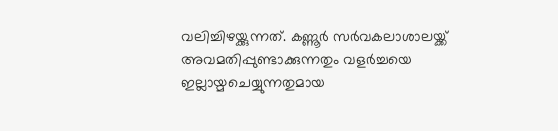വലിച്ചിഴയ്ക്കുന്നത്. കണ്ണൂര്‍ സര്‍വകലാശാലയ്ക്ക് അവമതിപ്പുണ്ടാക്കുന്നതും വളര്‍ച്ചയെ ഇല്ലായ്മചെയ്യുന്നതുമായ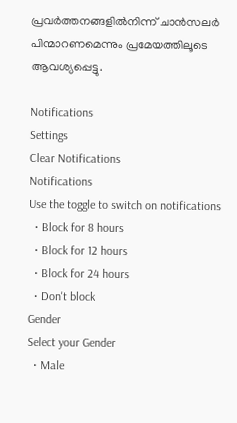പ്രവര്‍ത്തനങ്ങളില്‍നിന്ന് ചാന്‍സലര്‍ പിന്മാറണമെന്നും പ്രമേയത്തിലൂടെ ആവശ്യപ്പെട്ടു.

Notifications
Settings
Clear Notifications
Notifications
Use the toggle to switch on notifications
  • Block for 8 hours
  • Block for 12 hours
  • Block for 24 hours
  • Don't block
Gender
Select your Gender
  • Male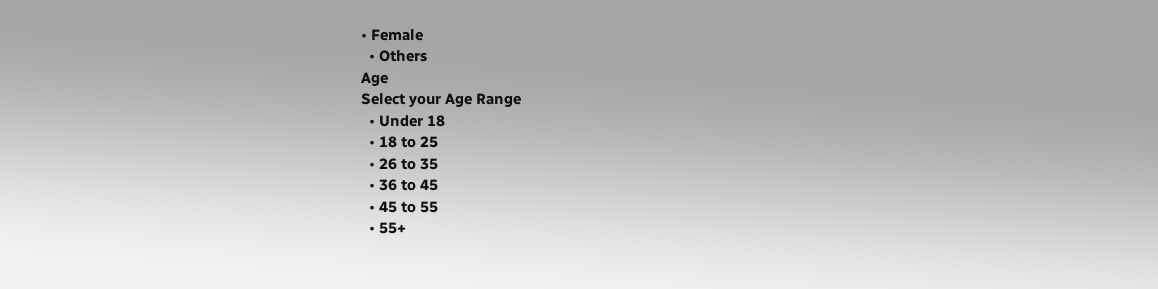• Female
  • Others
Age
Select your Age Range
  • Under 18
  • 18 to 25
  • 26 to 35
  • 36 to 45
  • 45 to 55
  • 55+